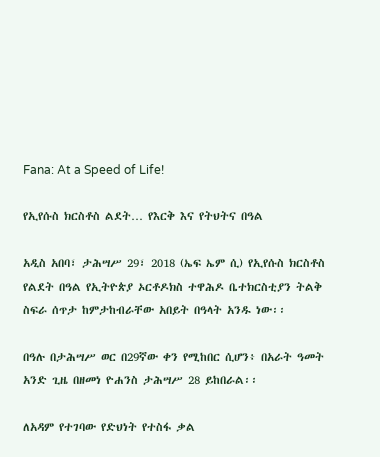Fana: At a Speed of Life!

የኢየሱስ ክርስቶስ ልደት… የእርቅ እና የትህትና በዓል

አዲስ አበባ፣ ታሕሣሥ 29፣ 2018 (ኤፍ ኤም ሲ) የኢየሱስ ክርስቶስ የልደት በዓል የኢትዮጵያ ኦርቶዶክስ ተዋሕዶ ቤተክርስቲያን ትልቅ ስፍራ ሰጥታ ከምታከብራቸው አበይት በዓላት አንዱ ነው፡፡

በዓሉ በታሕሣሥ ወር በ29ኛው ቀን የሚከበር ሲሆን፥ በአራት ዓመት አንድ ጊዜ በዘመነ ዮሐንስ ታሕሣሥ 28 ይከበራል፡፡

ለአዳም የተገባው የድህነት የተስፋ ቃል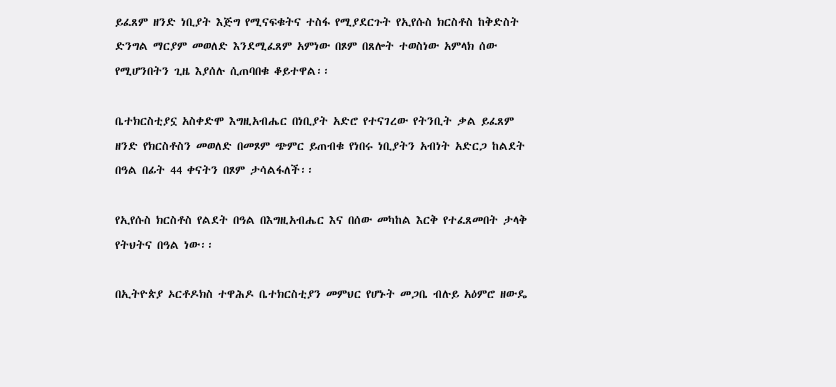ይፈጸም ዘንድ ነቢያት እጅግ የሚናፍቁትና ተስፋ የሚያደርጉት የኢየሱስ ክርስቶስ ከቅድስት ድንግል ማርያም መወለድ እንደሚፈጸም አምነው በጾም በጸሎት ተወስነው አምላክ ሰው የሚሆንበትን ጊዜ እያሰሉ ሲጠባበቁ ቆይተዋል፡፡

ቤተክርስቲያኗ አስቀድሞ እግዚአብሔር በነቢያት አድሮ የተናገረው የትንቢት ቃል ይፈጸም ዘንድ የክርስቶስን መወለድ በመጾም ጭምር ይጠብቁ የነበሩ ነቢያትን አብነት አድርጋ ከልደት በዓል በፊት 44 ቀናትን በጾም ታሳልፋለች፡፡

የኢየሱስ ክርስቶስ የልደት በዓል በእግዚአብሔር እና በሰው መካከል እርቅ የተፈጸመበት ታላቅ የትህትና በዓል ነው፡፡

በኢትዮጵያ ኦርቶዶክስ ተዋሕዶ ቤተክርስቲያን መምህር የሆኑት መጋቤ ብሉይ አዕምሮ ዘውዴ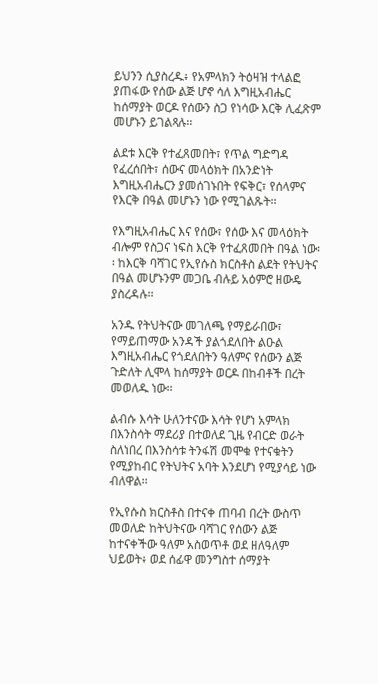ይህንን ሲያስረዱ፥ የአምላክን ትዕዛዝ ተላልፎ ያጠፋው የሰው ልጅ ሆኖ ሳለ እግዚአብሔር ከሰማያት ወርዶ የሰውን ስጋ የነሳው እርቅ ሊፈጽም መሆኑን ይገልጻሉ፡፡

ልደቱ እርቅ የተፈጸመበት፣ የጥል ግድግዳ የፈረሰበት፣ ሰውና መላዕክት በአንድነት እግዚአብሔርን ያመሰገኑበት የፍቅር፣ የሰላምና የእርቅ በዓል መሆኑን ነው የሚገልጹት፡፡

የእግዚአብሔር እና የሰው፣ የሰው እና መላዕክት ብሎም የስጋና ነፍስ እርቅ የተፈጸመበት በዓል ነው፡፡ ከእርቅ ባሻገር የኢየሱስ ክርስቶስ ልደት የትህትና በዓል መሆኑንም መጋቤ ብሉይ አዕምሮ ዘውዴ ያስረዳሉ፡፡

አንዱ የትህትናው መገለጫ የማይራበው፣ የማይጠማው አንዳች ያልጎደለበት ልዑል እግዚአብሔር የጎደለበትን ዓለምና የሰውን ልጅ ጉድለት ሊሞላ ከሰማያት ወርዶ በከብቶች በረት መወለዱ ነው፡፡

ልብሱ እሳት ሁለንተናው እሳት የሆነ አምላክ በእንስሳት ማደሪያ በተወለደ ጊዜ የብርድ ወራት ስለነበረ በእንስሳቱ ትንፋሽ መሞቁ የተናቁትን የሚያከብር የትህትና አባት እንደሆነ የሚያሳይ ነው ብለዋል፡፡

የኢየሱስ ክርስቶስ በተናቀ ጠባብ በረት ውስጥ መወለድ ከትህትናው ባሻገር የሰውን ልጅ ከተናቀችው ዓለም አስወጥቶ ወደ ዘለዓለም ህይወት፥ ወደ ሰፊዋ መንግስተ ሰማያት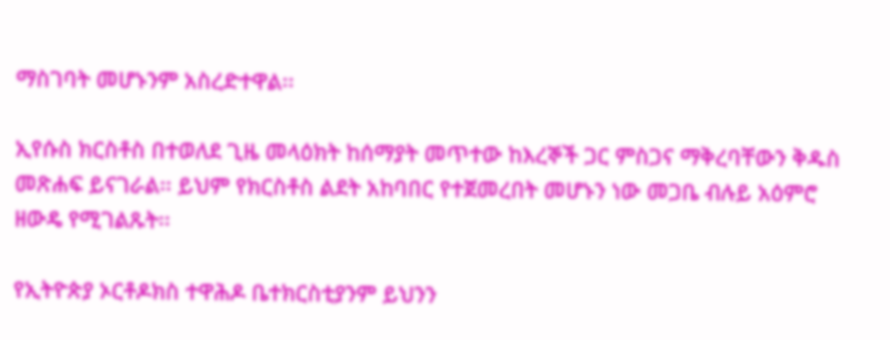ማስገባት መሆኑንም አስረድተዋል፡፡

ኢየሱስ ክርስቶስ በተወለደ ጊዜ መላዕክት ከሰማያት መጥተው ከእረኞች ጋር ምስጋና ማቅረባቸውን ቅዱስ መጽሐፍ ይናገራል፡፡ ይህም የክርስቶስ ልደት አከባበር የተጀመረበት መሆኑን ነው መጋቤ ብሉይ አዕምሮ ዘውዴ የሚገልጹት፡፡

የኢትዮጵያ ኦርቶዶክስ ተዋሕዶ ቤተክርስቲያንም ይህንን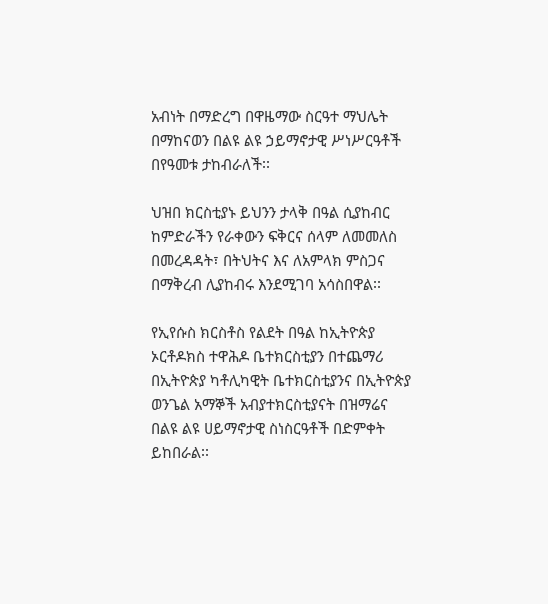አብነት በማድረግ በዋዜማው ስርዓተ ማህሌት በማከናወን በልዩ ልዩ ኃይማኖታዊ ሥነሥርዓቶች በየዓመቱ ታከብራለች፡፡

ህዝበ ክርስቲያኑ ይህንን ታላቅ በዓል ሲያከብር ከምድራችን የራቀውን ፍቅርና ሰላም ለመመለስ በመረዳዳት፣ በትህትና እና ለአምላክ ምስጋና በማቅረብ ሊያከብሩ እንደሚገባ አሳስበዋል፡፡

የኢየሱስ ክርስቶስ የልደት በዓል ከኢትዮጵያ ኦርቶዶክስ ተዋሕዶ ቤተክርስቲያን በተጨማሪ በኢትዮጵያ ካቶሊካዊት ቤተክርስቲያንና በኢትዮጵያ ወንጌል አማኞች አብያተክርስቲያናት በዝማሬና በልዩ ልዩ ሀይማኖታዊ ስነስርዓቶች በድምቀት ይከበራል፡፡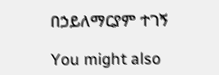በኃይለማርያም ተገኝ

You might also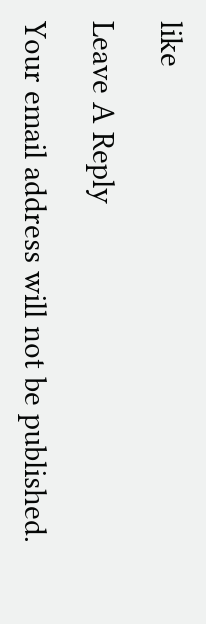like

Leave A Reply

Your email address will not be published.